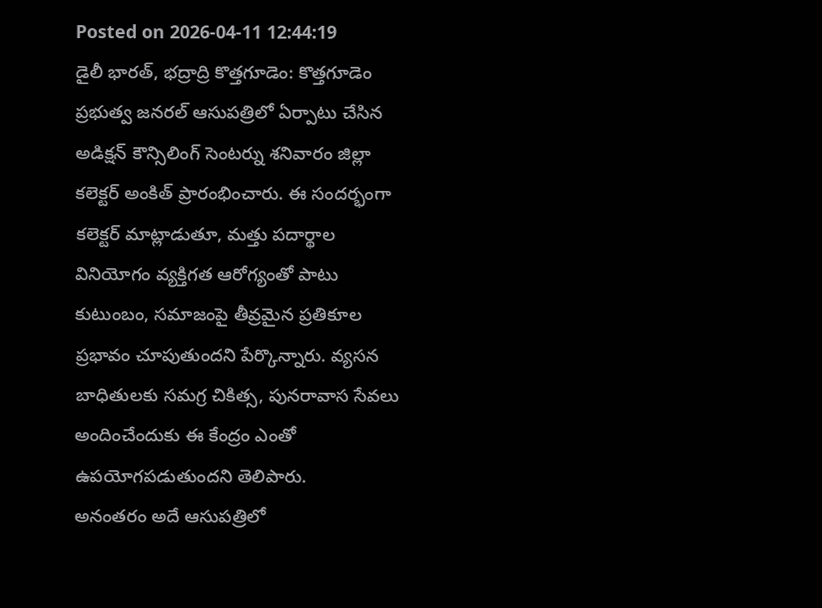Posted on 2026-04-11 12:44:19
డైలీ భారత్, భద్రాద్రి కొత్తగూడెం: కొత్తగూడెం ప్రభుత్వ జనరల్ ఆసుపత్రిలో ఏర్పాటు చేసిన అడిక్షన్ కౌన్సిలింగ్ సెంటర్ను శనివారం జిల్లా కలెక్టర్ అంకిత్ ప్రారంభించారు. ఈ సందర్భంగా కలెక్టర్ మాట్లాడుతూ, మత్తు పదార్థాల వినియోగం వ్యక్తిగత ఆరోగ్యంతో పాటు కుటుంబం, సమాజంపై తీవ్రమైన ప్రతికూల ప్రభావం చూపుతుందని పేర్కొన్నారు. వ్యసన బాధితులకు సమగ్ర చికిత్స, పునరావాస సేవలు అందించేందుకు ఈ కేంద్రం ఎంతో ఉపయోగపడుతుందని తెలిపారు.
అనంతరం అదే ఆసుపత్రిలో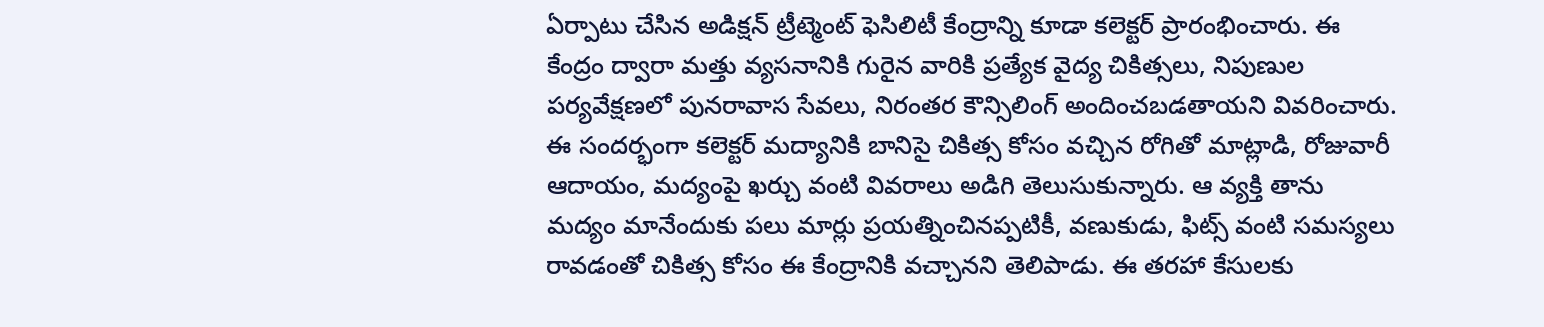ఏర్పాటు చేసిన అడిక్షన్ ట్రీట్మెంట్ ఫెసిలిటీ కేంద్రాన్ని కూడా కలెక్టర్ ప్రారంభించారు. ఈ కేంద్రం ద్వారా మత్తు వ్యసనానికి గురైన వారికి ప్రత్యేక వైద్య చికిత్సలు, నిపుణుల పర్యవేక్షణలో పునరావాస సేవలు, నిరంతర కౌన్సిలింగ్ అందించబడతాయని వివరించారు.
ఈ సందర్భంగా కలెక్టర్ మద్యానికి బానిసై చికిత్స కోసం వచ్చిన రోగితో మాట్లాడి, రోజువారీ ఆదాయం, మద్యంపై ఖర్చు వంటి వివరాలు అడిగి తెలుసుకున్నారు. ఆ వ్యక్తి తాను మద్యం మానేందుకు పలు మార్లు ప్రయత్నించినప్పటికీ, వణుకుడు, ఫిట్స్ వంటి సమస్యలు రావడంతో చికిత్స కోసం ఈ కేంద్రానికి వచ్చానని తెలిపాడు. ఈ తరహా కేసులకు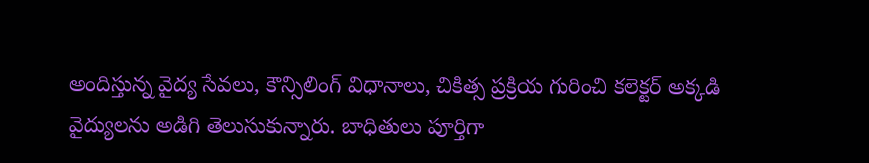అందిస్తున్న వైద్య సేవలు, కౌన్సిలింగ్ విధానాలు, చికిత్స ప్రక్రియ గురించి కలెక్టర్ అక్కడి వైద్యులను అడిగి తెలుసుకున్నారు. బాధితులు పూర్తిగా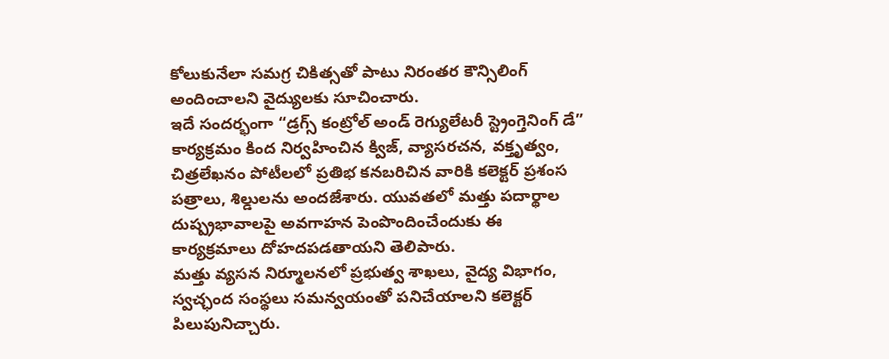కోలుకునేలా సమగ్ర చికిత్సతో పాటు నిరంతర కౌన్సిలింగ్ అందించాలని వైద్యులకు సూచించారు.
ఇదే సందర్భంగా “డ్రగ్స్ కంట్రోల్ అండ్ రెగ్యులేటరీ స్ట్రెంగ్తెనింగ్ డే” కార్యక్రమం కింద నిర్వహించిన క్విజ్, వ్యాసరచన, వక్తృత్వం, చిత్రలేఖనం పోటీలలో ప్రతిభ కనబరిచిన వారికి కలెక్టర్ ప్రశంస పత్రాలు, శిల్డులను అందజేశారు. యువతలో మత్తు పదార్థాల దుష్ప్రభావాలపై అవగాహన పెంపొందించేందుకు ఈ కార్యక్రమాలు దోహదపడతాయని తెలిపారు.
మత్తు వ్యసన నిర్మూలనలో ప్రభుత్వ శాఖలు, వైద్య విభాగం, స్వచ్ఛంద సంస్థలు సమన్వయంతో పనిచేయాలని కలెక్టర్ పిలుపునిచ్చారు.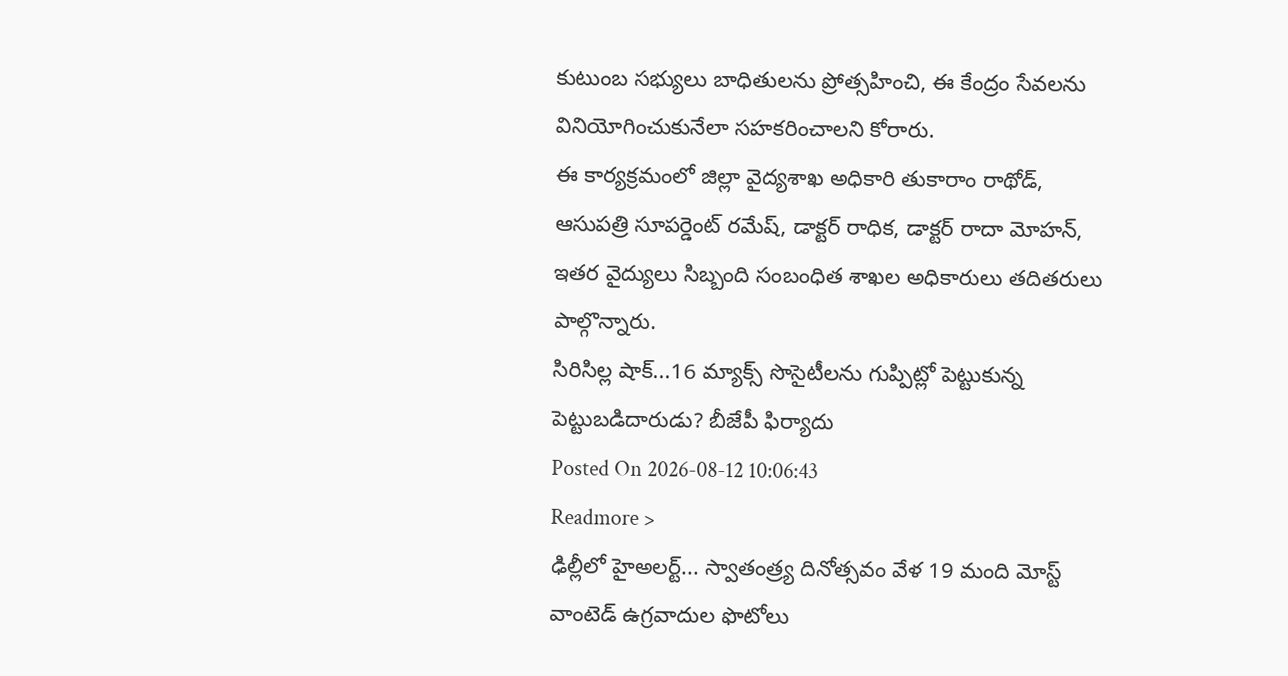కుటుంబ సభ్యులు బాధితులను ప్రోత్సహించి, ఈ కేంద్రం సేవలను వినియోగించుకునేలా సహకరించాలని కోరారు.
ఈ కార్యక్రమంలో జిల్లా వైద్యశాఖ అధికారి తుకారాం రాథోడ్, ఆసుపత్రి సూపర్డెంట్ రమేష్, డాక్టర్ రాధిక, డాక్టర్ రాదా మోహన్, ఇతర వైద్యులు సిబ్బంది సంబంధిత శాఖల అధికారులు తదితరులు పాల్గొన్నారు.
సిరిసిల్ల షాక్...16 మ్యాక్స్ సొసైటీలను గుప్పిట్లో పెట్టుకున్న పెట్టుబడిదారుడు? బీజేపీ ఫిర్యాదు
Posted On 2026-08-12 10:06:43
Readmore >
ఢిల్లీలో హైఅలర్ట్... స్వాతంత్ర్య దినోత్సవం వేళ 19 మంది మోస్ట్ వాంటెడ్ ఉగ్రవాదుల ఫొటోలు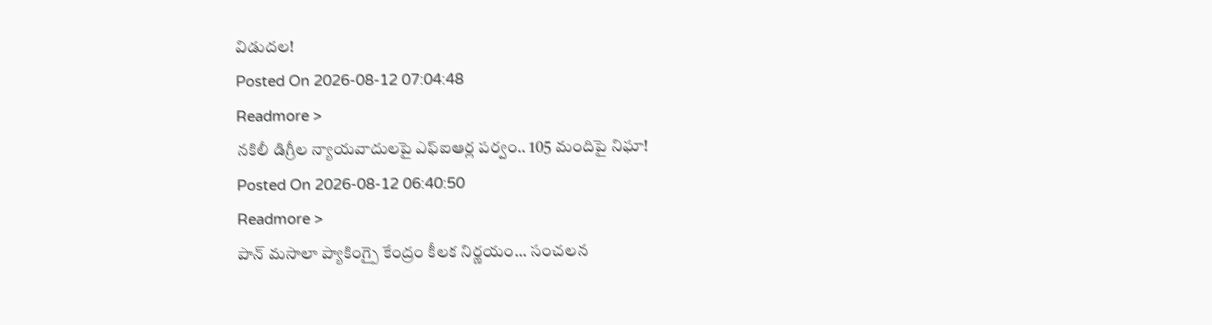విడుదల!
Posted On 2026-08-12 07:04:48
Readmore >
నకిలీ డిగ్రీల న్యాయవాదులపై ఎఫ్ఐఆర్ల పర్వం.. 105 మందిపై నిఘా!
Posted On 2026-08-12 06:40:50
Readmore >
పాన్ మసాలా ప్యాకింగ్పై కేంద్రం కీలక నిర్ణయం... సంచలన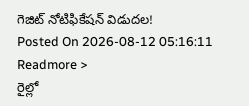గెజిట్ నోటిఫికేషన్ విడుదల!
Posted On 2026-08-12 05:16:11
Readmore >
రైల్లో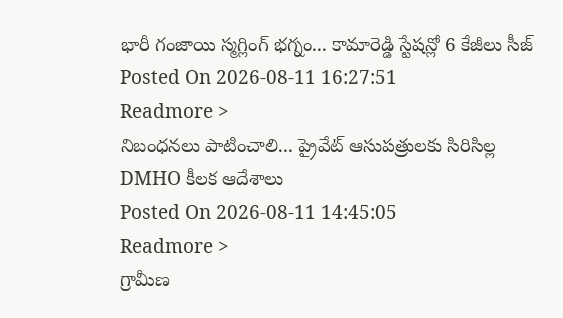భారీ గంజాయి స్మగ్లింగ్ భగ్నం... కామారెడ్డి స్టేషన్లో 6 కేజీలు సీజ్
Posted On 2026-08-11 16:27:51
Readmore >
నిబంధనలు పాటించాలి... ప్రైవేట్ ఆసుపత్రులకు సిరిసిల్ల DMHO కీలక ఆదేశాలు
Posted On 2026-08-11 14:45:05
Readmore >
గ్రామీణ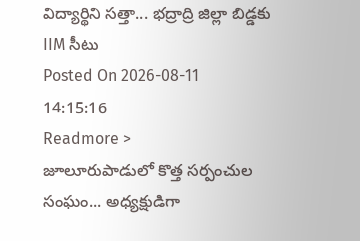విద్యార్థిని సత్తా... భద్రాద్రి జిల్లా బిడ్డకు IIM సీటు
Posted On 2026-08-11 14:15:16
Readmore >
జూలూరుపాడులో కొత్త సర్పంచుల సంఘం... అధ్యక్షుడిగా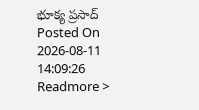భూక్య ప్రసాద్
Posted On 2026-08-11 14:09:26
Readmore >